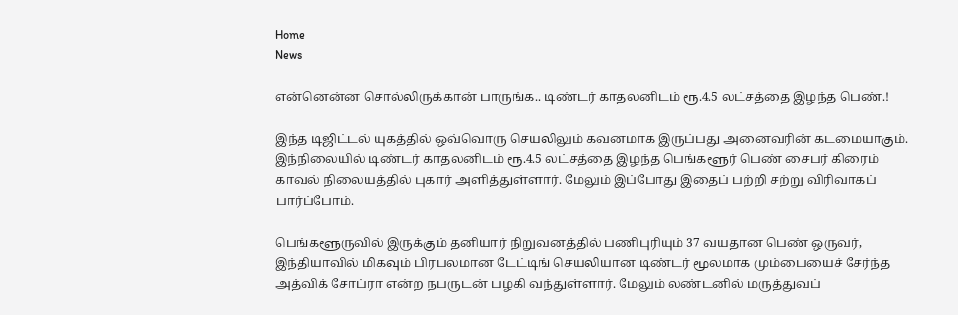Home
News

என்னென்ன சொல்லிருக்கான் பாருங்க.. டிண்டர் காதலனிடம் ரூ.4.5 லட்சத்தை இழந்த பெண்.!

இந்த டிஜிட்டல் யுகத்தில் ஒவ்வொரு செயலிலும் கவனமாக இருப்பது அனைவரின் கடமையாகும். இந்நிலையில் டிண்டர் காதலனிடம் ரூ.4.5 லட்சத்தை இழந்த பெங்களூர் பெண் சைபர் கிரைம் காவல் நிலையத்தில் புகார் அளித்துள்ளார். மேலும் இப்போது இதைப் பற்றி சற்று விரிவாகப் பார்ப்போம்.

பெங்களூருவில் இருக்கும் தனியார் நிறுவனத்தில் பணிபுரியும் 37 வயதான பெண் ஒருவர், இந்தியாவில் மிகவும் பிரபலமான டேட்டிங் செயலியான டிண்டர் மூலமாக மும்பையைச் சேர்ந்த அத்விக் சோப்ரா என்ற நபருடன் பழகி வந்துள்ளார். மேலும் லண்டனில் மருத்துவப்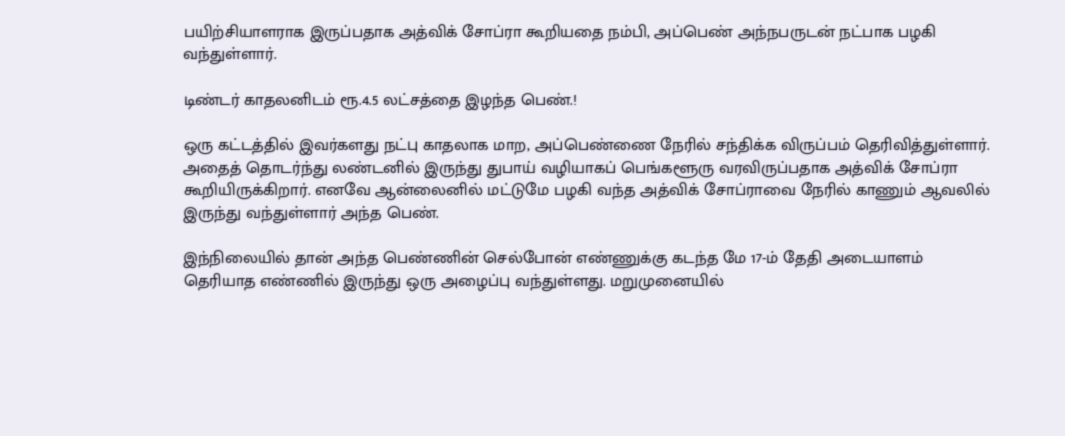பயிற்சியாளராக இருப்பதாக அத்விக் சோப்ரா கூறியதை நம்பி, அப்பெண் அந்நபருடன் நட்பாக பழகி வந்துள்ளார்.

டிண்டர் காதலனிடம் ரூ.4.5 லட்சத்தை இழந்த பெண்.!

ஒரு கட்டத்தில் இவர்களது நட்பு காதலாக மாற, அப்பெண்ணை நேரில் சந்திக்க விருப்பம் தெரிவித்துள்ளார். அதைத் தொடர்ந்து லண்டனில் இருந்து துபாய் வழியாகப் பெங்களூரு வரவிருப்பதாக அத்விக் சோப்ரா கூறியிருக்கிறார். எனவே ஆன்லைனில் மட்டுமே பழகி வந்த அத்விக் சோப்ராவை நேரில் காணும் ஆவலில் இருந்து வந்துள்ளார் அந்த பெண்.

இந்நிலையில் தான் அந்த பெண்ணின் செல்போன் எண்ணுக்கு கடந்த மே 17-ம் தேதி அடையாளம் தெரியாத எண்ணில் இருந்து ஒரு அழைப்பு வந்துள்ளது. மறுமுனையில்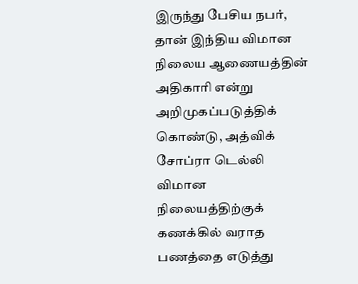இருந்து பேசிய நபர், தான் இந்திய விமான நிலைய ஆணையத்தின் அதிகாரி என்று அறிமுகப்படுத்திக் கொண்டு, அத்விக் சோப்ரா டெல்லி விமான நிலையத்திற்குக் கணக்கில் வராத பணத்தை எடுத்து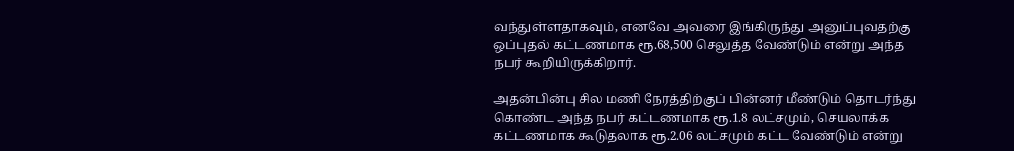வந்துள்ளதாகவும், எனவே அவரை இங்கிருந்து அனுப்புவதற்கு ஒப்புதல் கட்டணமாக ரூ.68,500 செலுத்த வேண்டும் என்று அந்த நபர் கூறியிருக்கிறார்.

அதன்பின்பு சில மணி நேரத்திற்குப் பின்னர் மீண்டும் தொடர்ந்து கொண்ட அந்த நபர் கட்டணமாக ரூ.1.8 லட்சமும், செயலாக்க கட்டணமாக கூடுதலாக ரூ.2.06 லட்சமும் கட்ட வேண்டும் என்று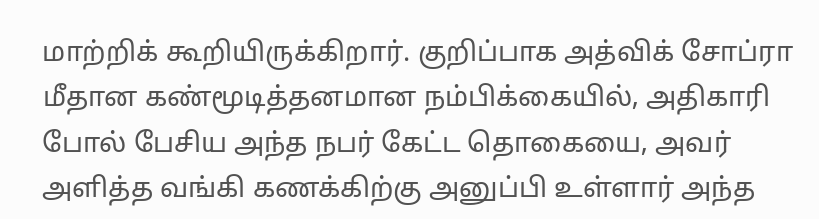மாற்றிக் கூறியிருக்கிறார். குறிப்பாக அத்விக் சோப்ரா மீதான கண்மூடித்தனமான நம்பிக்கையில், அதிகாரி போல் பேசிய அந்த நபர் கேட்ட தொகையை, அவர் அளித்த வங்கி கணக்கிற்கு அனுப்பி உள்ளார் அந்த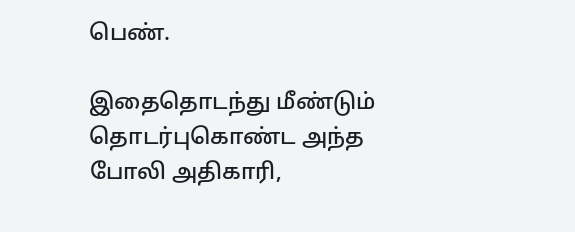பெண்.

இதைதொடந்து மீண்டும் தொடர்புகொண்ட அந்த போலி அதிகாரி,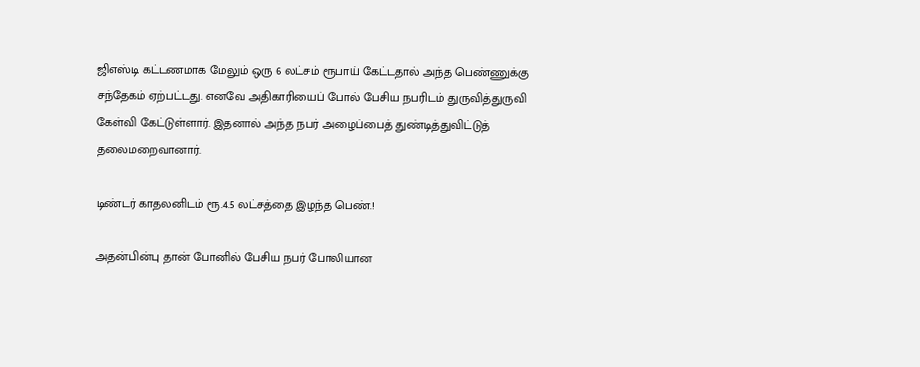ஜிஎஸ்டி கட்டணமாக மேலும் ஒரு 6 லட்சம் ரூபாய் கேட்டதால் அந்த பெண்ணுக்கு சந்தேகம் ஏற்பட்டது. எனவே அதிகாரியைப் போல் பேசிய நபரிடம் துருவித்துருவி கேள்வி கேட்டுள்ளார். இதனால் அந்த நபர் அழைப்பைத் துண்டித்துவிட்டுத் தலைமறைவானார்.

டிண்டர் காதலனிடம் ரூ.4.5 லட்சத்தை இழந்த பெண்.!

அதன்பின்பு தான் போனில் பேசிய நபர் போலியான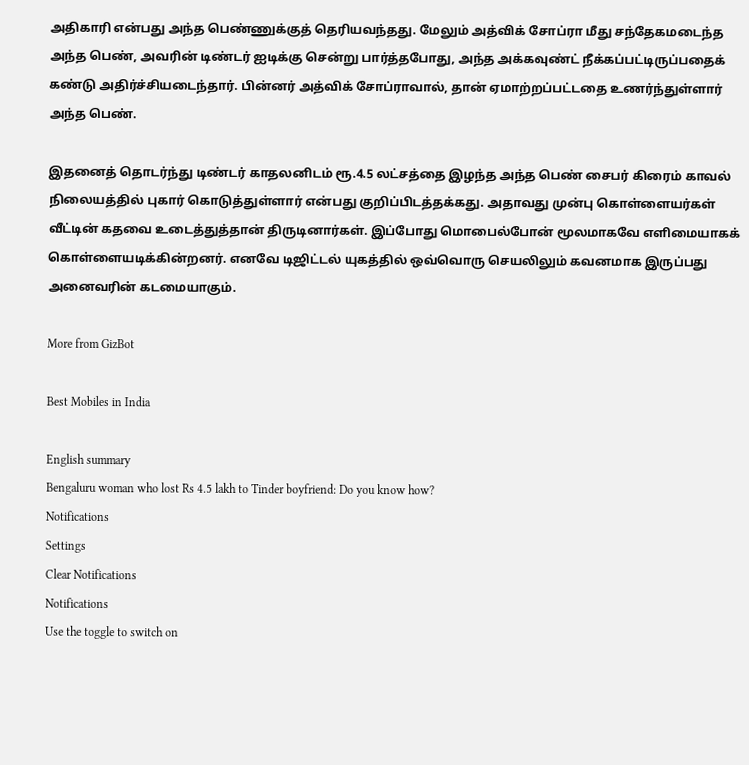அதிகாரி என்பது அந்த பெண்ணுக்குத் தெரியவந்தது. மேலும் அத்விக் சோப்ரா மீது சந்தேகமடைந்த அந்த பெண், அவரின் டிண்டர் ஐடிக்கு சென்று பார்த்தபோது, அந்த அக்கவுண்ட் நீக்கப்பட்டிருப்பதைக் கண்டு அதிர்ச்சியடைந்தார். பின்னர் அத்விக் சோப்ராவால், தான் ஏமாற்றப்பட்டதை உணர்ந்துள்ளார் அந்த பெண்.

இதனைத் தொடர்ந்து டிண்டர் காதலனிடம் ரூ.4.5 லட்சத்தை இழந்த அந்த பெண் சைபர் கிரைம் காவல் நிலையத்தில் புகார் கொடுத்துள்ளார் என்பது குறிப்பிடத்தக்கது. அதாவது முன்பு கொள்ளையர்கள் வீட்டின் கதவை உடைத்துத்தான் திருடினார்கள். இப்போது மொபைல்போன் மூலமாகவே எளிமையாகக் கொள்ளையடிக்கின்றனர். எனவே டிஜிட்டல் யுகத்தில் ஒவ்வொரு செயலிலும் கவனமாக இருப்பது அனைவரின் கடமையாகும்.

More from GizBot

Best Mobiles in India

English summary
Bengaluru woman who lost Rs 4.5 lakh to Tinder boyfriend: Do you know how?
Notifications
Settings
Clear Notifications
Notifications
Use the toggle to switch on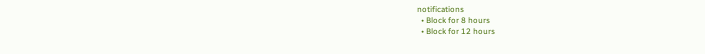notifications
  • Block for 8 hours
  • Block for 12 hours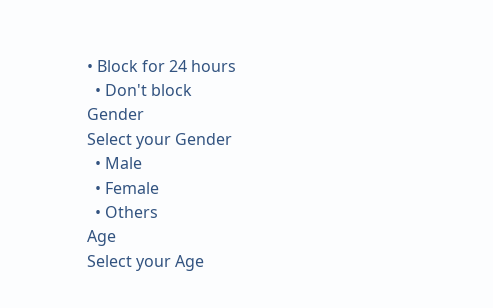• Block for 24 hours
  • Don't block
Gender
Select your Gender
  • Male
  • Female
  • Others
Age
Select your Age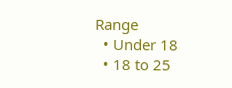Range
  • Under 18
  • 18 to 25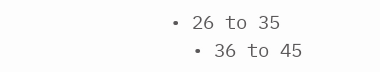• 26 to 35
  • 36 to 45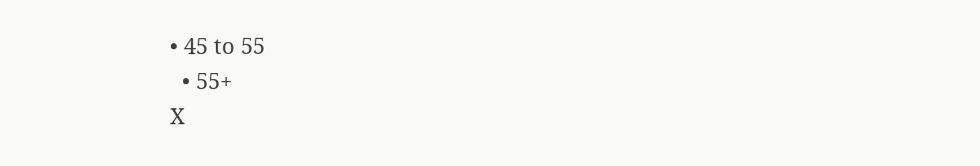• 45 to 55
  • 55+
X